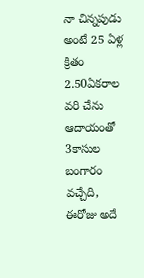నా చిన్నపుడు అంటే 25 ఏళ్ల క్రితం 2.50ఏకరాల వరి చేను ఆదాయంతో 3కాసుల బంగారం వచ్చేది, ఈరోజు అదే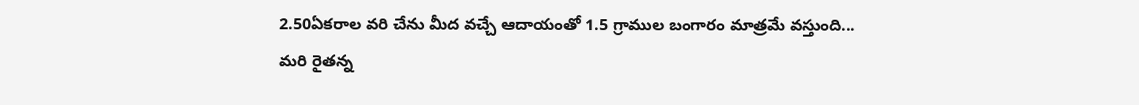2.50ఏకరాల వరి చేను మీద వచ్చే ఆదాయంతో 1.5 గ్రాముల బంగారం మాత్రమే వస్తుంది...
మరి రైతన్న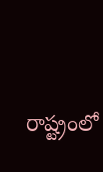రాష్ట్రంలో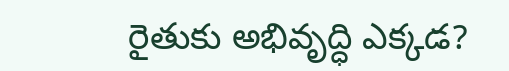రైతుకు అభివృద్ధి ఎక్కడ?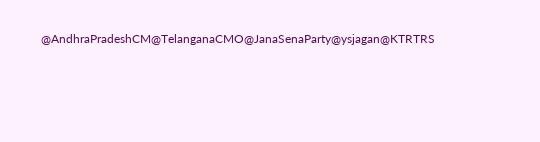@AndhraPradeshCM@TelanganaCMO@JanaSenaParty@ysjagan@KTRTRS